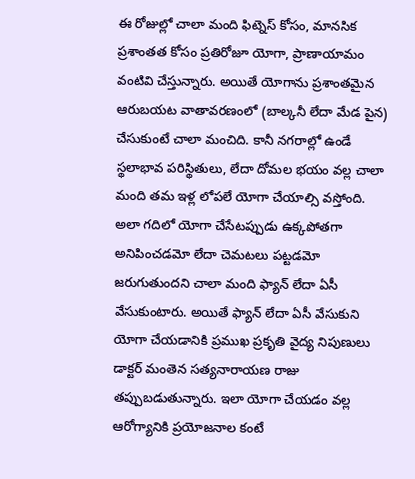ఈ రోజుల్లో చాలా మంది ఫిట్నెస్ కోసం, మానసిక ప్రశాంతత కోసం ప్రతిరోజూ యోగా, ప్రాణాయామం వంటివి చేస్తున్నారు. అయితే యోగాను ప్రశాంతమైన ఆరుబయట వాతావరణంలో (బాల్కనీ లేదా మేడ పైన) చేసుకుంటే చాలా మంచిది. కానీ నగరాల్లో ఉండే స్థలాభావ పరిస్థితులు, లేదా దోమల భయం వల్ల చాలా మంది తమ ఇళ్ల లోపలే యోగా చేయాల్సి వస్తోంది.
అలా గదిలో యోగా చేసేటప్పుడు ఉక్కపోతగా అనిపించడమో లేదా చెమటలు పట్టడమో జరుగుతుందని చాలా మంది ఫ్యాన్ లేదా ఏసీ వేసుకుంటారు. అయితే ఫ్యాన్ లేదా ఏసీ వేసుకుని యోగా చేయడానికి ప్రముఖ ప్రకృతి వైద్య నిపుణులు డాక్టర్ మంతెన సత్యనారాయణ రాజు తప్పుబడుతున్నారు. ఇలా యోగా చేయడం వల్ల ఆరోగ్యానికి ప్రయోజనాల కంటే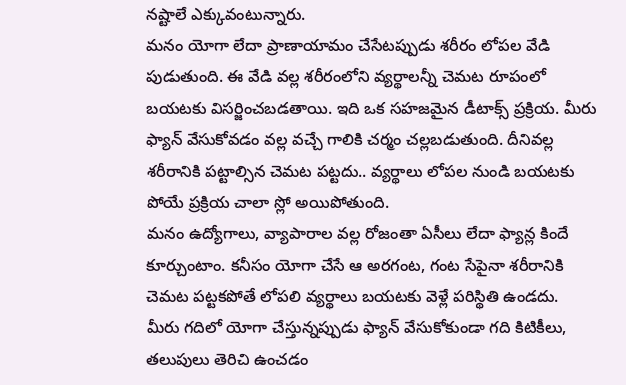నష్టాలే ఎక్కువంటున్నారు.
మనం యోగా లేదా ప్రాణాయామం చేసేటప్పుడు శరీరం లోపల వేడి పుడుతుంది. ఈ వేడి వల్ల శరీరంలోని వ్యర్థాలన్నీ చెమట రూపంలో బయటకు విసర్జించబడతాయి. ఇది ఒక సహజమైన డీటాక్స్ ప్రక్రియ. మీరు ఫ్యాన్ వేసుకోవడం వల్ల వచ్చే గాలికి చర్మం చల్లబడుతుంది. దీనివల్ల శరీరానికి పట్టాల్సిన చెమట పట్టదు.. వ్యర్థాలు లోపల నుండి బయటకు పోయే ప్రక్రియ చాలా స్లో అయిపోతుంది.
మనం ఉద్యోగాలు, వ్యాపారాల వల్ల రోజంతా ఏసీలు లేదా ఫ్యాన్ల కిందే కూర్చుంటాం. కనీసం యోగా చేసే ఆ అరగంట, గంట సేపైనా శరీరానికి చెమట పట్టకపోతే లోపలి వ్యర్థాలు బయటకు వెళ్లే పరిస్థితి ఉండదు.
మీరు గదిలో యోగా చేస్తున్నప్పుడు ఫ్యాన్ వేసుకోకుండా గది కిటికీలు, తలుపులు తెరిచి ఉంచడం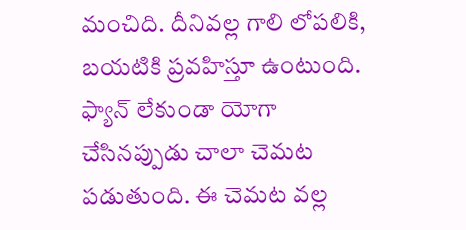మంచిది. దీనివల్ల గాలి లోపలికి, బయటికి ప్రవహిస్తూ ఉంటుంది.
ఫ్యాన్ లేకుండా యోగా చేసినప్పుడు చాలా చెమట పడుతుంది. ఈ చెమట వల్ల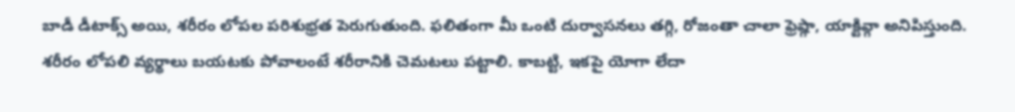బాడీ డీటాక్స్ అయి, శరీరం లోపల పరిశుభ్రత పెరుగుతుంది. ఫలితంగా మీ ఒంటి దుర్వాసనలు తగ్గి, రోజంతా చాలా ఫ్రెష్గా, యాక్టివ్గా అనిపిస్తుంది.
శరీరం లోపలి వ్యర్థాలు బయటకు పోవాలంటే శరీరానికి చెమటలు పట్టాలి. కాబట్టి, ఇకపై యోగా లేదా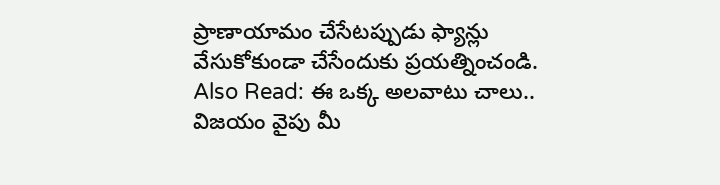ప్రాణాయామం చేసేటప్పుడు ఫ్యాన్లు వేసుకోకుండా చేసేందుకు ప్రయత్నించండి.
Also Read: ఈ ఒక్క అలవాటు చాలు.. విజయం వైపు మీ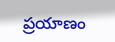ప్రయాణం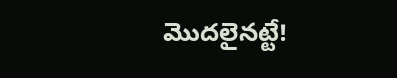మొదలైనట్టే!